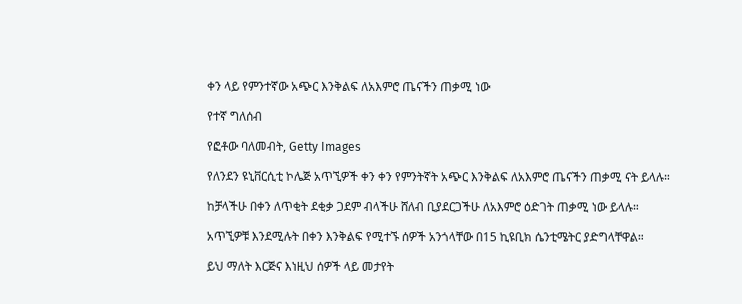ቀን ላይ የምንተኛው አጭር እንቅልፍ ለአእምሮ ጤናችን ጠቃሚ ነው

የተኛ ግለሰብ

የፎቶው ባለመብት, Getty Images

የለንደን ዩኒቨርሲቲ ኮሌጅ አጥኚዎች ቀን ቀን የምንትኛት አጭር እንቅልፍ ለአእምሮ ጤናችን ጠቃሚ ናት ይላሉ።

ከቻላችሁ በቀን ለጥቂት ደቂቃ ጋደም ብላችሁ ሸለብ ቢያደርጋችሁ ለአእምሮ ዕድገት ጠቃሚ ነው ይላሉ።

አጥኚዎቹ እንደሚሉት በቀን እንቅልፍ የሚተኙ ሰዎች አንጎላቸው በ15 ኪዩቢክ ሴንቲሜትር ያድግላቸዋል።

ይህ ማለት እርጅና እነዚህ ሰዎች ላይ መታየት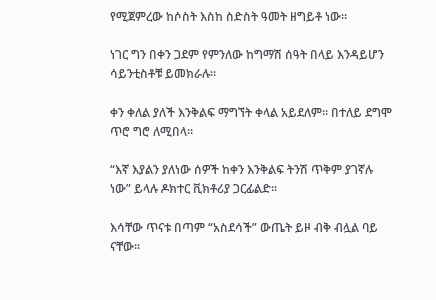የሚጀምረው ከሶስት እስከ ስድስት ዓመት ዘግይቶ ነው።

ነገር ግን በቀን ጋደም የምንለው ከግማሽ ሰዓት በላይ እንዳይሆን ሳይንቲስቶቹ ይመክራሉ።

ቀን ቀለል ያለች እንቅልፍ ማግኘት ቀላል አይደለም። በተለይ ደግሞ ጥሮ ግሮ ለሚበላ።

“እኛ እያልን ያለነው ሰዎች ከቀን እንቅልፍ ትንሽ ጥቅም ያገኛሉ ነው” ይላሉ ዶክተር ቪክቶሪያ ጋርፊልድ።

እሳቸው ጥናቱ በጣም “አስደሳች” ውጤት ይዞ ብቅ ብሏል ባይ ናቸው።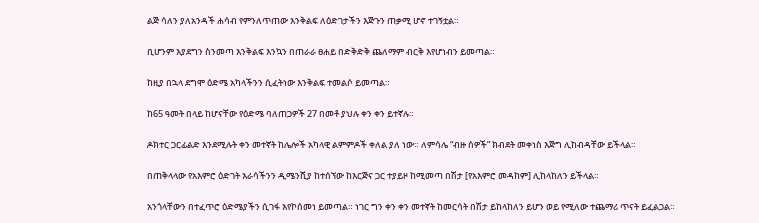ልጅ ሳለን ያለአንዳች ሐሳብ የምንለጥጠው እንቅልፍ ለዕድገታችን እጅጉን ጠቃሚ ሆኖ ተገኝቷል።

ቢሆንም እያደግን ስንመጣ እንቅልፍ እንኳን በጠራራ ፀሐይ በድቅድቅ ጨለማም ብርቅ እየሆነብን ይመጣል።

ከዚያ በኋላ ደግሞ ዕድሜ አካላችንን ሲፈትነው እንቅልፍ ተመልሶ ይመጣል።

ከ65 ዓመት በላይ ከሆናቸው የዕድሜ ባለጠጋዎች 27 በመቶ ያህሉ ቀን ቀን ይተኛሉ።

ዶክተር ጋርፊልድ እንደሚሉት ቀን መተኛት ከሌሎች አካላዊ ልምምዶች ቀለል ያለ ነው። ለምሳሌ “ብዙ ሰዎች” ክብደት መቀነስ እጅግ ሊከብዳቸው ይችላል።

በጠቅላላው የአእምሮ ዕድገት እራሳችንን ዲሜንሺያ ከተሰኘው ከእርጅና ጋር ተያይዞ ከሚመጣ በሽታ [የአእምሮ መዳከም] ሊከላከለን ይችላል።

አንጎላቸውን በተፈጥሮ ዕድሜያችን ሲገፋ እየኮሰመነ ይመጣል። ነገር ግን ቀን ቀን መተኛት ከመርሳት በሽታ ይከላከለን ይሆን ወይ የሚለው ተጨማሪ ጥናት ይፈልጋል።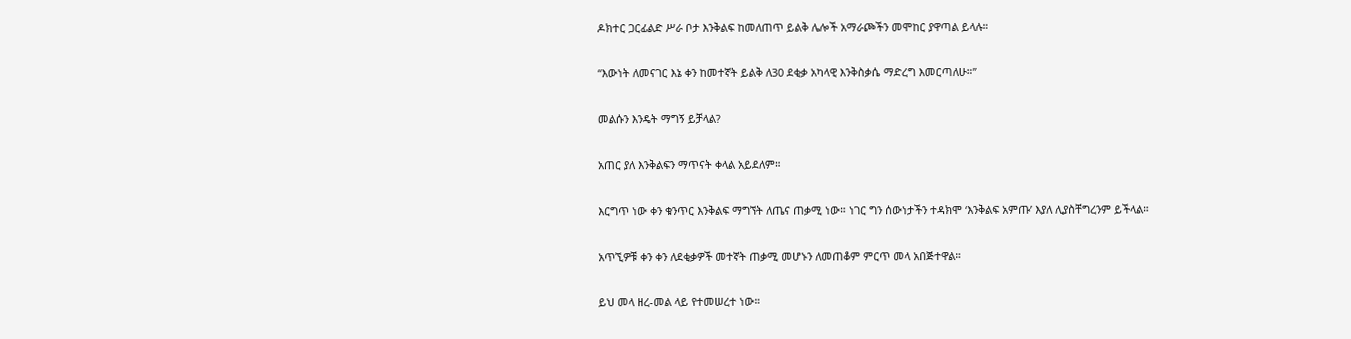ዶክተር ጋርፊልድ ሥራ ቦታ እንቅልፍ ከመለጠጥ ይልቅ ሌሎች አማራጮችን መሞከር ያዋጣል ይላሉ።

“እውነት ለመናገር እኔ ቀን ከመተኛት ይልቅ ለ30 ደቂቃ አካላዊ እንቅስቃሴ ማድረግ እመርጣለሁ።”

መልሱን እንዴት ማግኝ ይቻላል?

አጠር ያለ እንቅልፍን ማጥናት ቀላል አይደለም።

እርግጥ ነው ቀን ቁንጥር እንቅልፍ ማግኘት ለጤና ጠቃሚ ነው። ነገር ግን ሰውነታችን ተዳክሞ ‘እንቅልፍ አምጡ’ እያለ ሊያስቸግረንም ይችላል።

አጥኚዎቹ ቀን ቀን ለደቂቃዎች መተኛት ጠቃሚ መሆኑን ለመጠቆም ምርጥ መላ አበጅተዋል።

ይህ መላ ዘረ-መል ላይ የተመሠረተ ነው።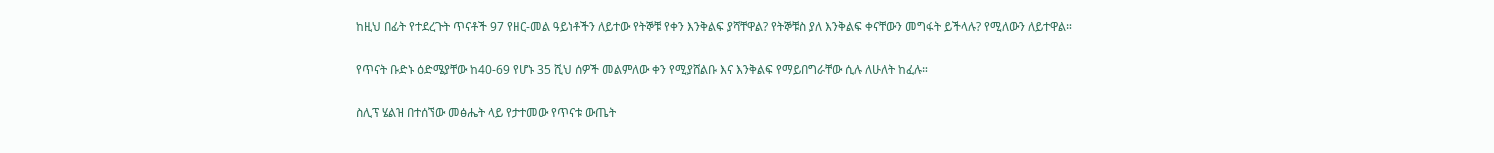ከዚህ በፊት የተደረጉት ጥናቶች 97 የዘር-መል ዓይነቶችን ለይተው የትኞቹ የቀን እንቅልፍ ያሻቸዋል? የትኞቹስ ያለ እንቅልፍ ቀናቸውን መግፋት ይችላሉ? የሚለውን ለይተዋል።

የጥናት ቡድኑ ዕድሜያቸው ከ40-69 የሆኑ 35 ሺህ ሰዎች መልምለው ቀን የሚያሸልቡ እና እንቅልፍ የማይበግራቸው ሲሉ ለሁለት ከፈሉ።

ስሊፕ ሄልዝ በተሰኘው መፅሔት ላይ የታተመው የጥናቱ ውጤት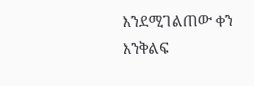እንደሚገልጠው ቀን እንቅልፍ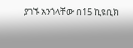ያገኙ አንጎላቸው በ15 ኪዩቢክ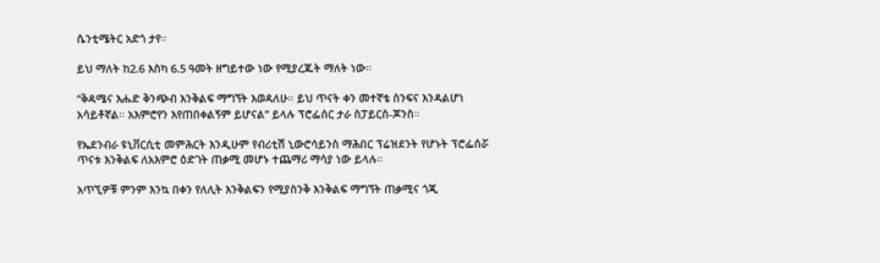ሴንቲሜትር አድጎ ታየ።

ይህ ማለት ከ2.6 እስካ 6.5 ዓመት ዘግይተው ነው የሚያረጁት ማለት ነው።

“ቅዳሜና እሑድ ቅንጭብ እንቅልፍ ማግኘት እወዳለሁ። ይህ ጥናት ቀን መተኛቴ ስንፍና እንዳልሆነ አሳይቶኛል። አእምሮየን እየጠበቀልኝም ይሆናል” ይላሉ ፕሮፌሰር ታራ ስፓይርስ-ጆንስ።

የኤደንብራ ዩኒቨርሲቲ መምሕርት እንዲሁም የብሪቲሽ ኒውሮሳይንስ ማሕበር ፕሬዝደንት የሆኑት ፕሮፌሰሯ ጥናቱ እንቅልፍ ለአእምሮ ዕድገት ጠቃሚ መሆኑ ተጨማሪ ማሳያ ነው ይላሉ።

አጥኚዎቹ ምንም እንኳ በቀን የለሊት እንቅልፍን የሚያስንቅ እንቅልፍ ማግኘት ጠቃሚና ጎጂ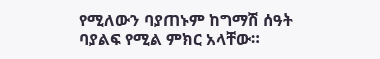የሚለውን ባያጠኑም ከግማሽ ሰዓት ባያልፍ የሚል ምክር አላቸው።